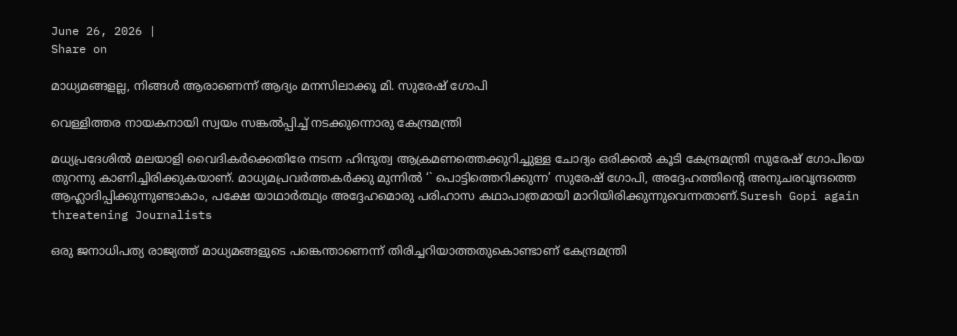June 26, 2026 |
Share on

മാധ്യമങ്ങളല്ല, നിങ്ങള്‍ ആരാണെന്ന് ആദ്യം മനസിലാക്കൂ മി. സുരേഷ് ഗോപി

വെള്ളിത്തര നായകനായി സ്വയം സങ്കല്‍പ്പിച്ച് നടക്കുന്നൊരു കേന്ദ്രമന്ത്രി

മധ്യപ്രദേശില്‍ മലയാളി വൈദികര്‍ക്കെതിരേ നടന്ന ഹിന്ദുത്വ ആക്രമണത്തെക്കുറിച്ചുള്ള ചോദ്യം ഒരിക്കല്‍ കൂടി കേന്ദ്രമന്ത്രി സുരേഷ് ഗോപിയെ തുറന്നു കാണിച്ചിരിക്കുകയാണ്. മാധ്യമപ്രവര്‍ത്തകര്‍ക്കു മുന്നില്‍ ‘` പൊട്ടിത്തെറിക്കുന്ന’ സുരേഷ് ഗോപി, അദ്ദേഹത്തിന്റെ അനുചരവൃന്ദത്തെ ആഹ്ലാദിപ്പിക്കുന്നുണ്ടാകാം, പക്ഷേ യാഥാര്‍ത്ഥ്യം അദ്ദേഹമൊരു പരിഹാസ കഥാപാത്രമായി മാറിയിരിക്കുന്നുവെന്നതാണ്.Suresh Gopi again threatening Journalists

ഒരു ജനാധിപത്യ രാജ്യത്ത് മാധ്യമങ്ങളുടെ പങ്കെന്താണെന്ന് തിരിച്ചറിയാത്തതുകൊണ്ടാണ് കേന്ദ്രമന്ത്രി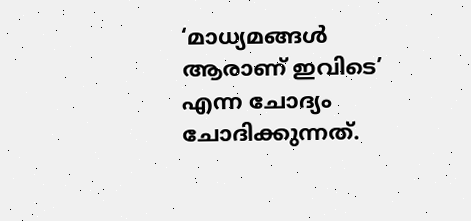‘മാധ്യമങ്ങള്‍ ആരാണ് ഇവിടെ’ എന്ന ചോദ്യം ചോദിക്കുന്നത്.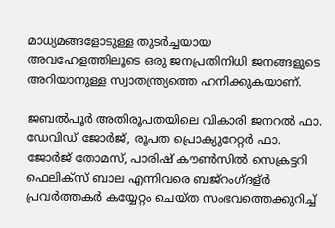മാധ്യമങ്ങളോടുള്ള തുടര്‍ച്ചയായ അവഹേളത്തിലൂടെ ഒരു ജനപ്രതിനിധി ജനങ്ങളുടെ അറിയാനുള്ള സ്വാതന്ത്ര്യത്തെ ഹനിക്കുകയാണ്.

ജബല്‍പൂര്‍ അതിരൂപതയിലെ വികാരി ജനറല്‍ ഫാ. ഡേവിഡ് ജോര്‍ജ്, രൂപത പ്രൊക്യുറേറ്റര്‍ ഫാ. ജോര്‍ജ് തോമസ്, പാരിഷ് കൗണ്‍സില്‍ സെക്രട്ടറി ഫെലിക്സ് ബാല എന്നിവരെ ബജ്റംഗ്ദള്ര്‍ പ്രവര്‍ത്തകര്‍ കയ്യേറ്റം ചെയ്ത സംഭവത്തെക്കുറിച്ച്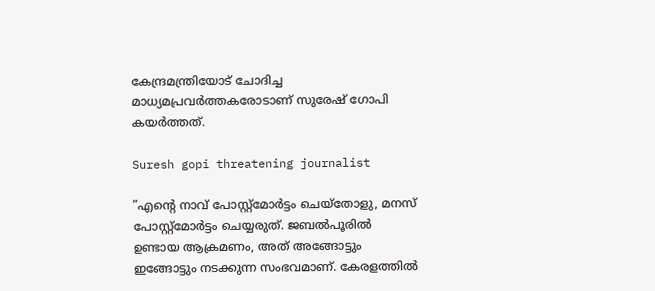കേന്ദ്രമന്ത്രിയോട് ചോദിച്ച മാധ്യമപ്രവര്‍ത്തകരോടാണ് സുരേഷ് ഗോപി കയര്‍ത്തത്.

Suresh gopi threatening journalist

”എന്റെ നാവ് പോസ്റ്റ്മോര്‍ട്ടം ചെയ്തോളു, മനസ് പോസ്റ്റ്മോര്‍ട്ടം ചെയ്യരുത്. ജബല്‍പൂരില്‍ ഉണ്ടായ ആക്രമണം, അത് അങ്ങോട്ടും ഇങ്ങോട്ടും നടക്കുന്ന സംഭവമാണ്. കേരളത്തില്‍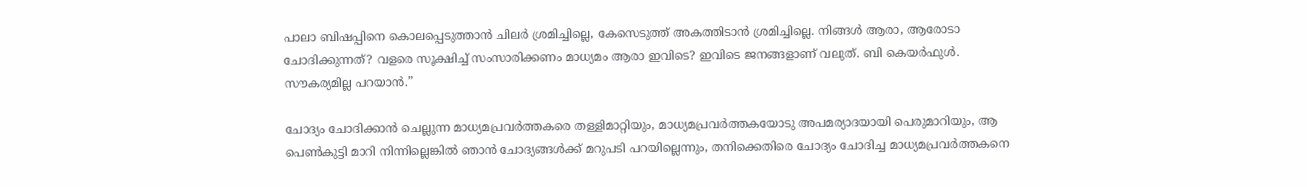പാലാ ബിഷപ്പിനെ കൊലപ്പെടുത്താന്‍ ചിലര്‍ ശ്രമിച്ചില്ലെ, കേസെടുത്ത് അകത്തിടാന്‍ ശ്രമിച്ചില്ലെ. നിങ്ങള്‍ ആരാ, ആരോടാ ചോദിക്കുന്നത്? വളരെ സൂക്ഷിച്ച് സംസാരിക്കണം മാധ്യമം ആരാ ഇവിടെ? ഇവിടെ ജനങ്ങളാണ് വലുത്. ബി കെയര്‍ഫുള്‍. സൗകര്യമില്ല പറയാന്‍.”

ചോദ്യം ചോദിക്കാന്‍ ചെല്ലുന്ന മാധ്യമപ്രവര്‍ത്തകരെ തള്ളിമാറ്റിയും, മാധ്യമപ്രവര്‍ത്തകയോടു അപമര്യാദയായി പെരുമാറിയും, ആ പെണ്‍കുട്ടി മാറി നിന്നില്ലെങ്കില്‍ ഞാന്‍ ചോദ്യങ്ങള്‍ക്ക് മറുപടി പറയില്ലെന്നും, തനിക്കെതിരെ ചോദ്യം ചോദിച്ച മാധ്യമപ്രവര്‍ത്തകനെ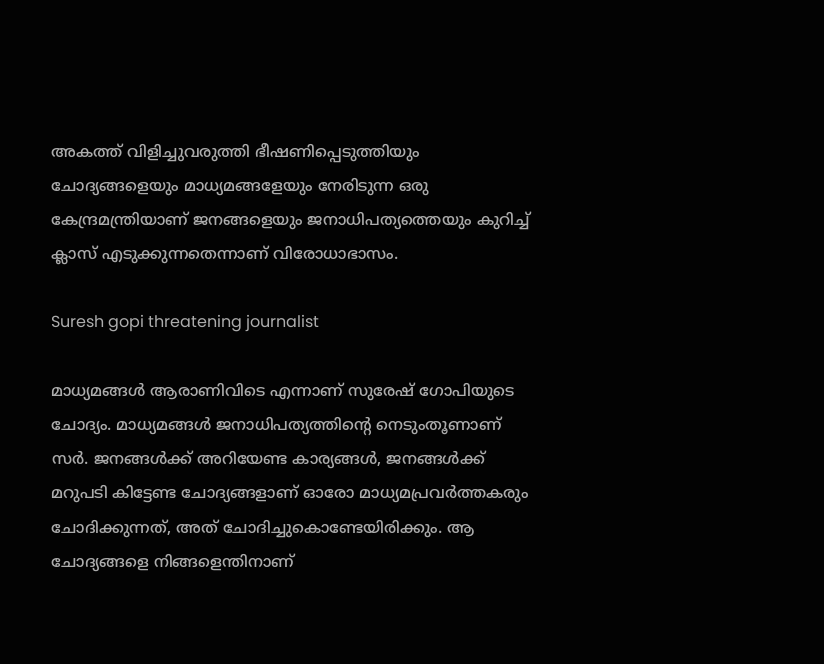അകത്ത് വിളിച്ചുവരുത്തി ഭീഷണിപ്പെടുത്തിയും ചോദ്യങ്ങളെയും മാധ്യമങ്ങളേയും നേരിടുന്ന ഒരു കേന്ദ്രമന്ത്രിയാണ് ജനങ്ങളെയും ജനാധിപത്യത്തെയും കുറിച്ച് ക്ലാസ് എടുക്കുന്നതെന്നാണ് വിരോധാഭാസം.

Suresh gopi threatening journalist

മാധ്യമങ്ങള്‍ ആരാണിവിടെ എന്നാണ് സുരേഷ് ഗോപിയുടെ ചോദ്യം. മാധ്യമങ്ങള്‍ ജനാധിപത്യത്തിന്റെ നെടുംതൂണാണ് സര്‍. ജനങ്ങള്‍ക്ക് അറിയേണ്ട കാര്യങ്ങള്‍, ജനങ്ങള്‍ക്ക് മറുപടി കിട്ടേണ്ട ചോദ്യങ്ങളാണ് ഓരോ മാധ്യമപ്രവര്‍ത്തകരും ചോദിക്കുന്നത്, അത് ചോദിച്ചുകൊണ്ടേയിരിക്കും. ആ ചോദ്യങ്ങളെ നിങ്ങളെന്തിനാണ്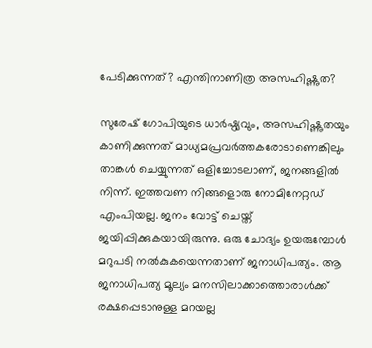പേടിക്കുന്നത്? എന്തിനാണിത്ര അസഹിഷ്ണുത?

സുരേഷ് ഗോപിയുടെ ധാര്‍ഷ്ഠ്യവും, അസഹിഷ്ണുതയും കാണിക്കുന്നത് മാധ്യമപ്രവര്‍ത്തകരോടാണെങ്കിലും താങ്കള്‍ ചെയ്യുന്നത് ഒളിച്ചോടലാണ്, ജനങ്ങളില്‍ നിന്ന്. ഇത്തവണ നിങ്ങളൊരു നോമിനേറ്റഡ് എംപിയല്ല. ജനം വോട്ട് ചെയ്ത് ജയിപ്പിക്കുകയായിരുന്നു. ഒരു ചോദ്യം ഉയരുമ്പോള്‍ മറുപടി നല്‍കുകയെന്നതാണ് ജനാധിപത്യം. ആ ജനാധിപത്യ മൂല്യം മനസിലാക്കാത്തൊരാള്‍ക്ക് രക്ഷപ്പെടാനുള്ള മറയല്ല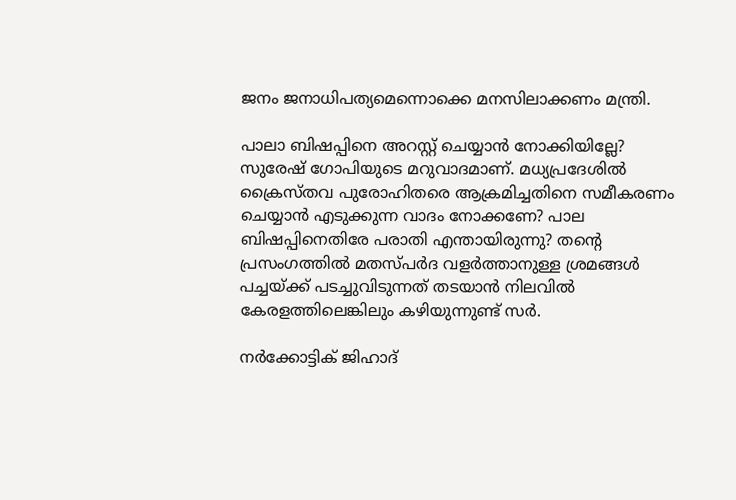ജനം ജനാധിപത്യമെന്നൊക്കെ മനസിലാക്കണം മന്ത്രി.

പാലാ ബിഷപ്പിനെ അറസ്റ്റ് ചെയ്യാന്‍ നോക്കിയില്ലേ? സുരേഷ് ഗോപിയുടെ മറുവാദമാണ്. മധ്യപ്രദേശില്‍ ക്രൈസ്തവ പുരോഹിതരെ ആക്രമിച്ചതിനെ സമീകരണം ചെയ്യാന്‍ എടുക്കുന്ന വാദം നോക്കണേ? പാല ബിഷപ്പിനെതിരേ പരാതി എന്തായിരുന്നു? തന്റെ പ്രസംഗത്തില്‍ മതസ്പര്‍ദ വളര്‍ത്താനുള്ള ശ്രമങ്ങള്‍ പച്ചയ്ക്ക് പടച്ചുവിടുന്നത് തടയാന്‍ നിലവില്‍ കേരളത്തിലെങ്കിലും കഴിയുന്നുണ്ട് സര്‍.

നര്‍ക്കോട്ടിക് ജിഹാദ്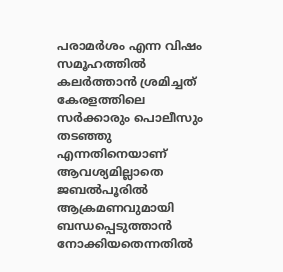പരാമര്‍ശം എന്ന വിഷം സമൂഹത്തില്‍ കലര്‍ത്താന്‍ ശ്രമിച്ചത് കേരളത്തിലെ സര്‍ക്കാരും പൊലീസും തടഞ്ഞു എന്നതിനെയാണ് ആവശ്യമില്ലാതെ ജബല്‍പൂരില്‍ ആക്രമണവുമായി ബന്ധപ്പെടുത്താന്‍ നോക്കിയതെന്നതില്‍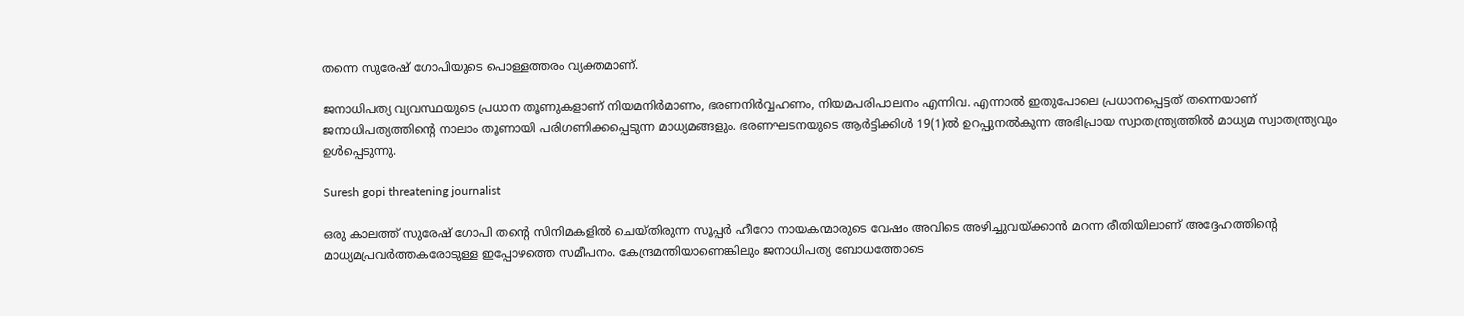തന്നെ സുരേഷ് ഗോപിയുടെ പൊള്ളത്തരം വ്യക്തമാണ്.

ജനാധിപത്യ വ്യവസ്ഥയുടെ പ്രധാന തൂണുകളാണ് നിയമനിര്‍മാണം, ഭരണനിര്‍വ്വഹണം, നിയമപരിപാലനം എന്നിവ. എന്നാല്‍ ഇതുപോലെ പ്രധാനപ്പെട്ടത് തന്നെയാണ് ജനാധിപത്യത്തിന്റെ നാലാം തൂണായി പരിഗണിക്കപ്പെടുന്ന മാധ്യമങ്ങളും. ഭരണഘടനയുടെ ആര്‍ട്ടിക്കിള്‍ 19(1)ല്‍ ഉറപ്പുനല്‍കുന്ന അഭിപ്രായ സ്വാതന്ത്ര്യത്തില്‍ മാധ്യമ സ്വാതന്ത്ര്യവും ഉള്‍പ്പെടുന്നു.

Suresh gopi threatening journalist

ഒരു കാലത്ത് സുരേഷ് ഗോപി തന്റെ സിനിമകളില്‍ ചെയ്തിരുന്ന സൂപ്പര്‍ ഹീറോ നായകന്മാരുടെ വേഷം അവിടെ അഴിച്ചുവയ്ക്കാന്‍ മറന്ന രീതിയിലാണ് അദ്ദേഹത്തിന്റെ മാധ്യമപ്രവര്‍ത്തകരോടുള്ള ഇപ്പോഴത്തെ സമീപനം. കേന്ദ്രമന്തിയാണെങ്കിലും ജനാധിപത്യ ബോധത്തോടെ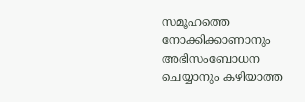സമൂഹത്തെ നോക്കിക്കാണാനും അഭിസംബോധന ചെയ്യാനും കഴിയാത്ത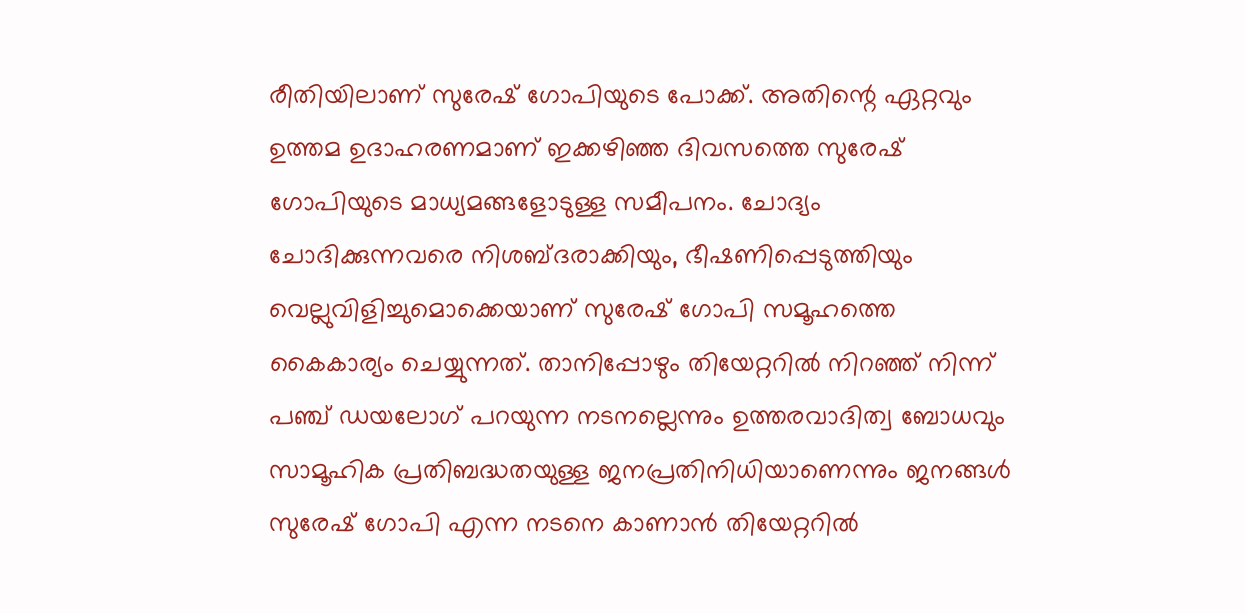രീതിയിലാണ് സുരേഷ് ഗോപിയുടെ പോക്ക്. അതിന്റെ ഏറ്റവും ഉത്തമ ഉദാഹരണമാണ് ഇക്കഴിഞ്ഞ ദിവസത്തെ സുരേഷ് ഗോപിയുടെ മാധ്യമങ്ങളോടുള്ള സമീപനം. ചോദ്യം ചോദിക്കുന്നവരെ നിശബ്ദരാക്കിയും, ഭീഷണിപ്പെടുത്തിയും വെല്ലുവിളിച്ചുമൊക്കെയാണ് സുരേഷ് ഗോപി സമൂഹത്തെ കൈകാര്യം ചെയ്യുന്നത്. താനിപ്പോഴും തിയേറ്ററില്‍ നിറഞ്ഞ് നിന്ന് പഞ്ച് ഡയലോഗ് പറയുന്ന നടനല്ലെന്നും ഉത്തരവാദിത്വ ബോധവും സാമൂഹിക പ്രതിബദ്ധതയുള്ള ജനപ്രതിനിധിയാണെന്നും ജനങ്ങള്‍ സുരേഷ് ഗോപി എന്ന നടനെ കാണാന്‍ തിയേറ്ററില്‍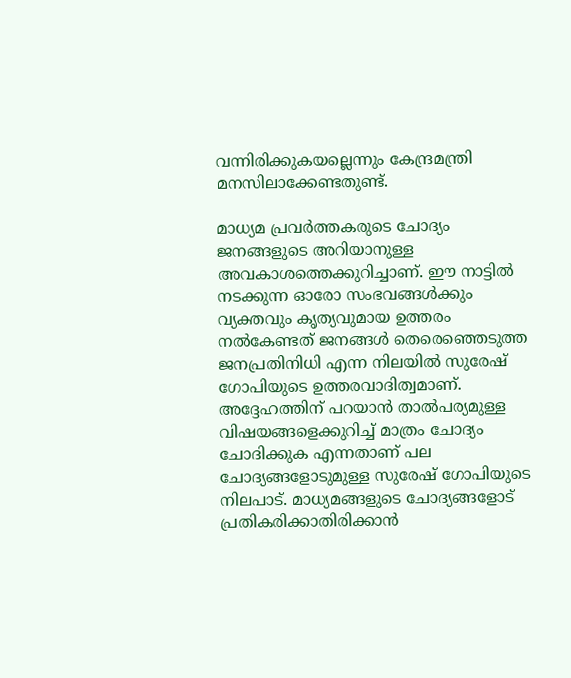വന്നിരിക്കുകയല്ലെന്നും കേന്ദ്രമന്ത്രി മനസിലാക്കേണ്ടതുണ്ട്.

മാധ്യമ പ്രവര്‍ത്തകരുടെ ചോദ്യം ജനങ്ങളുടെ അറിയാനുള്ള അവകാശത്തെക്കുറിച്ചാണ്. ഈ നാട്ടില്‍ നടക്കുന്ന ഓരോ സംഭവങ്ങള്‍ക്കും വ്യക്തവും കൃത്യവുമായ ഉത്തരം നല്‍കേണ്ടത് ജനങ്ങള്‍ തെരെഞ്ഞെടുത്ത ജനപ്രതിനിധി എന്ന നിലയില്‍ സുരേഷ് ഗോപിയുടെ ഉത്തരവാദിത്വമാണ്. അദ്ദേഹത്തിന് പറയാന്‍ താല്‍പര്യമുള്ള വിഷയങ്ങളെക്കുറിച്ച് മാത്രം ചോദ്യം ചോദിക്കുക എന്നതാണ് പല ചോദ്യങ്ങളോടുമുള്ള സുരേഷ് ഗോപിയുടെ നിലപാട്. മാധ്യമങ്ങളുടെ ചോദ്യങ്ങളോട് പ്രതികരിക്കാതിരിക്കാന്‍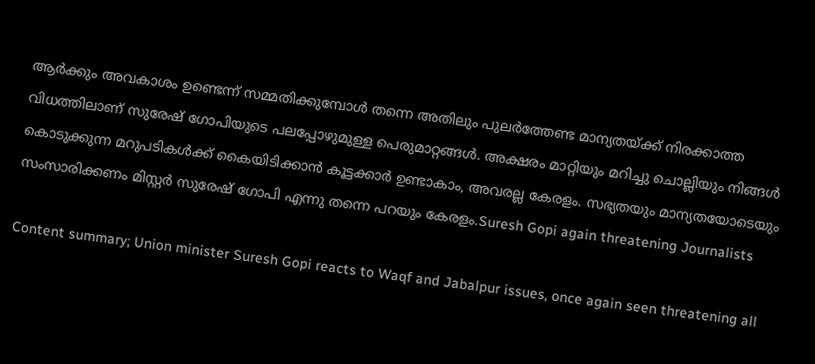ആര്‍ക്കും അവകാശം ഉണ്ടെന്ന് സമ്മതിക്കുമ്പോള്‍ തന്നെ അതിലും പുലര്‍ത്തേണ്ട മാന്യതയ്ക്ക് നിരക്കാത്ത വിധത്തിലാണ് സുരേഷ് ഗോപിയുടെ പലപ്പോഴുമുള്ള പെരുമാറ്റങ്ങള്‍. അക്ഷരം മാറ്റിയും മറിച്ചു ചൊല്ലിയും നിങ്ങള്‍ കൊടുക്കുന്ന മറുപടികള്‍ക്ക് കൈയിടിക്കാന്‍ കൂട്ടക്കാര്‍ ഉണ്ടാകാം, അവരല്ല കേരളം. സഭ്യതയും മാന്യതയോടെയും സംസാരിക്കണം മിസ്റ്റര്‍ സുരേഷ് ഗോപി എന്നു തന്നെ പറയും കേരളം.Suresh Gopi again threatening Journalists

Content summary; Union minister Suresh Gopi reacts to Waqf and Jabalpur issues, once again seen threatening all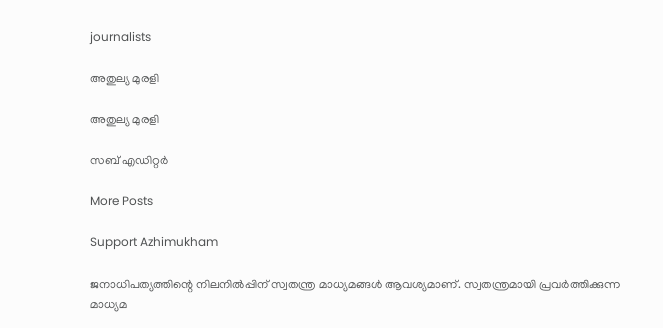journalists

അതുല്യ മുരളി

അതുല്യ മുരളി

സബ് എഡിറ്റർ

More Posts

Support Azhimukham

ജനാധിപത്യത്തിന്റെ നിലനിൽപ്പിന് സ്വതന്ത്ര മാധ്യമങ്ങൾ ആവശ്യമാണ്. സ്വതന്ത്രമായി പ്രവർത്തിക്കുന്ന മാധ്യമ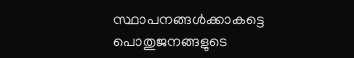സ്ഥാപനങ്ങൾക്കാകട്ടെ പൊതുജനങ്ങളുടെ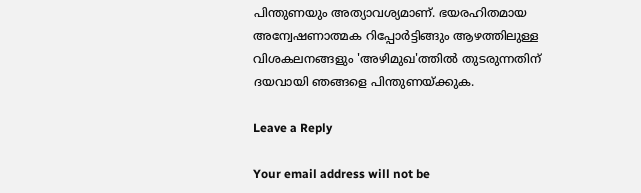പിന്തുണയും അത്യാവശ്യമാണ്. ഭയരഹിതമായ അന്വേഷണാത്മക റിപ്പോർട്ടിങ്ങും ആഴത്തിലുള്ള വിശകലനങ്ങളും 'അഴിമുഖ'ത്തിൽ തുടരുന്നതിന് ദയവായി ഞങ്ങളെ പിന്തുണയ്ക്കുക.

Leave a Reply

Your email address will not be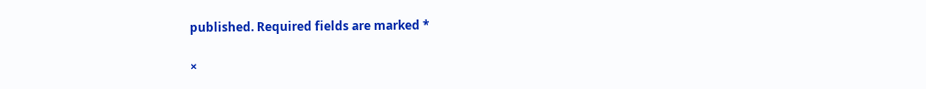published. Required fields are marked *

×